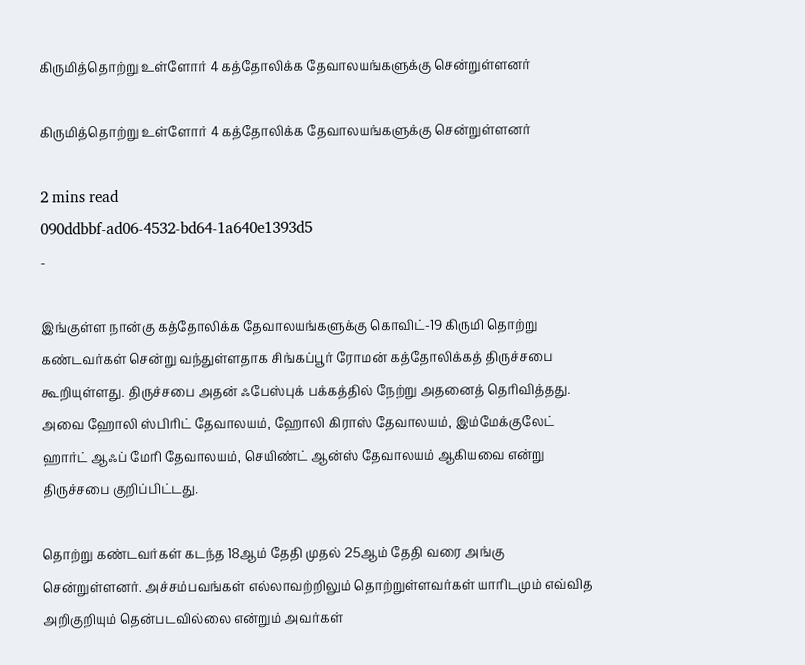கிருமித்தொற்று உள்ளோர் 4 கத்தோலிக்க தேவாலயங்களுக்கு சென்றுள்ளனர்

கிருமித்தொற்று உள்ளோர் 4 கத்தோலிக்க தேவாலயங்களுக்கு சென்றுள்ளனர்

2 mins read
090ddbbf-ad06-4532-bd64-1a640e1393d5
-

இங்குள்ள நான்கு கத்தோலிக்க தேவாலயங்களுக்கு கொவிட்-19 கிருமி தொற்று கண்டவர்கள் சென்று வந்துள்ளதாக சிங்கப்பூர் ரோமன் கத்தோலிக்கத் திருச்சபை கூறியுள்ளது. திருச்சபை அதன் ஃபேஸ்புக் பக்கத்தில் நேற்று அதனைத் தெரிவித்தது. அவை ஹோலி ஸ்பிரிட் தேவாலயம், ஹோலி கிராஸ் தேவாலயம், இம்மேக்குலேட் ஹார்ட் ஆஃப் மேரி தேவாலயம், செயிண்ட் ஆன்ஸ் தேவாலயம் ஆகியவை என்று திருச்சபை குறிப்பிட்டது.

தொற்று கண்டவர்கள் கடந்த 18ஆம் தேதி முதல் 25ஆம் தேதி வரை அங்கு சென்றுள்ளனர். அச்சம்பவங்கள் எல்லாவற்றிலும் தொற்றுள்ளவர்கள் யாரிடமும் எவ்வித அறிகுறியும் தென்படவில்லை என்றும் அவர்கள்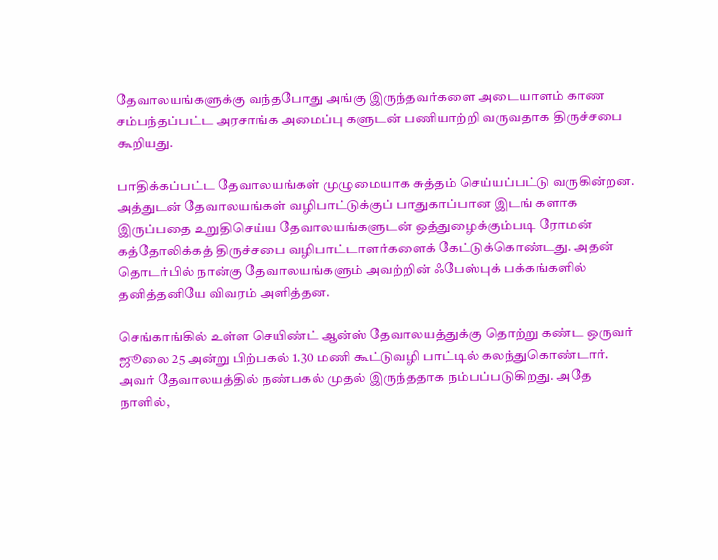தேவாலயங்களுக்கு வந்தபோது அங்கு இருந்தவர்களை அடையாளம் காண சம்பந்தப்பட்ட அரசாங்க அமைப்பு களுடன் பணியாற்றி வருவதாக திருச்சபை கூறியது.

பாதிக்கப்பட்ட தேவாலயங்கள் முழுமையாக சுத்தம் செய்யப்பட்டு வருகின்றன. அத்துடன் தேவாலயங்கள் வழிபாட்டுக்குப் பாதுகாப்பான இடங் களாக இருப்பதை உறுதிசெய்ய தேவாலயங்களுடன் ஒத்துழைக்கும்படி ரோமன் கத்தோலிக்கத் திருச்சபை வழிபாட்டாளர்களைக் கேட்டுக்கொண்டது. அதன் தொடர்பில் நான்கு தேவாலயங்களும் அவற்றின் ஃபேஸ்புக் பக்கங்களில் தனித்தனியே விவரம் அளித்தன.

செங்காங்கில் உள்ள செயிண்ட் ஆன்ஸ் தேவாலயத்துக்கு தொற்று கண்ட ஒருவர் ஜூலை 25 அன்று பிற்பகல் 1.30 மணி கூட்டுவழி பாட்டில் கலந்துகொண்டார். அவர் தேவாலயத்தில் நண்பகல் முதல் இருந்ததாக நம்பப்படுகிறது. அதே நாளில்,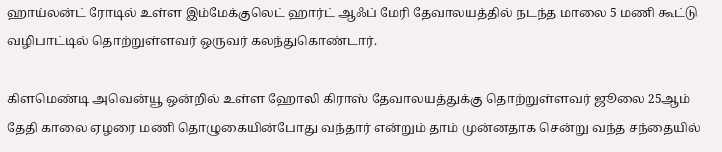ஹாய்லன்ட் ரோடில் உள்ள இம்மேக்குலெட் ஹார்ட் ஆஃப் மேரி தேவாலயத்தில் நடந்த மாலை 5 மணி கூட்டு வழிபாட்டில் தொற்றுள்ளவர் ஒருவர் கலந்துகொண்டார்.

கிளமெண்டி அவென்யூ ஒன்றில் உள்ள ஹோலி கிராஸ் தேவாலயத்துக்கு தொற்றுள்ளவர் ஜூலை 25ஆம் தேதி காலை ஏழரை மணி தொழுகையின்போது வந்தார் என்றும் தாம் முன்னதாக சென்று வந்த சந்தையில்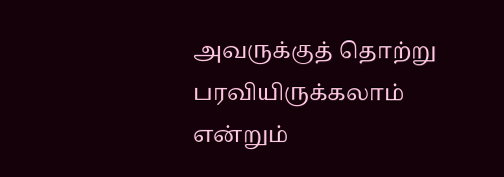அவருக்குத் தொற்று பரவியிருக்கலாம் என்றும்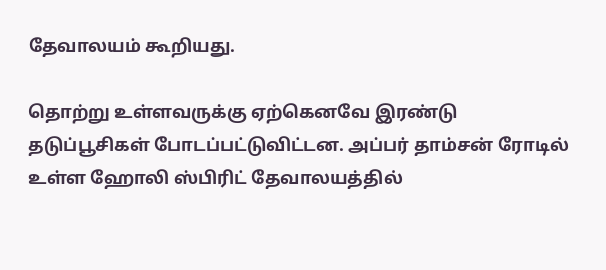தேவாலயம் கூறியது.

தொற்று உள்ளவருக்கு ஏற்கெனவே இரண்டு தடுப்பூசிகள் போடப்பட்டுவிட்டன. அப்பர் தாம்சன் ரோடில் உள்ள ஹோலி ஸ்பிரிட் தேவாலயத்தில்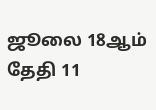ஜூலை 18ஆம் தேதி 11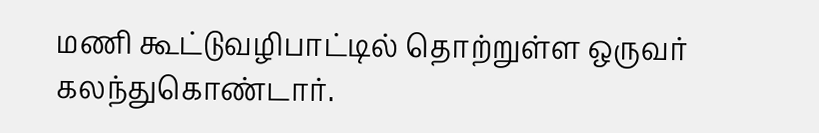மணி கூட்டுவழிபாட்டில் தொற்றுள்ள ஒருவர் கலந்துகொண்டார்.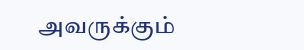அவருக்கும்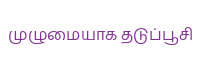முழுமையாக தடுப்பூசி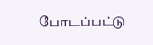போடப்பட்டு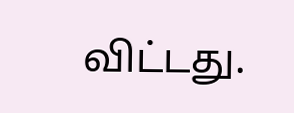விட்டது.